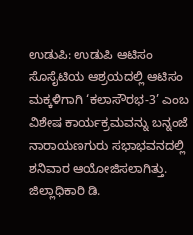ಉಡುಪಿ: ಉಡುಪಿ ಆಟಿಸಂ ಸೊಸೈಟಿಯ ಆಶ್ರಯದಲ್ಲಿ ಆಟಿಸಂ ಮಕ್ಕಳಿಗಾಗಿ ‘ಕಲಾಸೌರಭ-3’ ಎಂಬ ವಿಶೇಷ ಕಾರ್ಯಕ್ರಮವನ್ನು ಬನ್ನಂಜೆ ನಾರಾಯಣಗುರು ಸಭಾಭವನದಲ್ಲಿ ಶನಿವಾರ ಆಯೋಜಿಸಲಾಗಿತ್ತು. ಜಿಲ್ಲಾಧಿಕಾರಿ ಡಿ.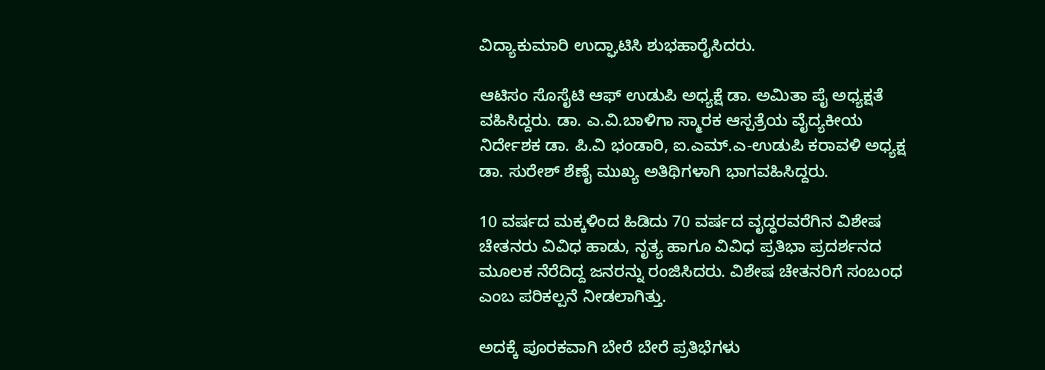ವಿದ್ಯಾಕುಮಾರಿ ಉದ್ಘಾಟಿಸಿ ಶುಭಹಾರೈಸಿದರು.

ಆಟಿಸಂ ಸೊಸೈಟಿ ಆಫ್ ಉಡುಪಿ ಅಧ್ಯಕ್ಷೆ ಡಾ. ಅಮಿತಾ ಪೈ ಅಧ್ಯಕ್ಷತೆ ವಹಿಸಿದ್ದರು. ಡಾ. ಎ.ವಿ.ಬಾಳಿಗಾ ಸ್ಮಾರಕ ಆಸ್ಪತ್ರೆಯ ವೈದ್ಯಕೀಯ ನಿರ್ದೇಶಕ ಡಾ. ಪಿ.ವಿ ಭಂಡಾರಿ, ಐ.ಎಮ್.ಎ-ಉಡುಪಿ ಕರಾವಳಿ ಅಧ್ಯಕ್ಷ ಡಾ. ಸುರೇಶ್ ಶೆಣೈ ಮುಖ್ಯ ಅತಿಥಿಗಳಾಗಿ ಭಾಗವಹಿಸಿದ್ದರು.

10 ವರ್ಷದ ಮಕ್ಕಳಿಂದ ಹಿಡಿದು 70 ವರ್ಷದ ವೃದ್ಧರವರೆಗಿನ ವಿಶೇಷ ಚೇತನರು ವಿವಿಧ ಹಾಡು, ನೃತ್ಯ ಹಾಗೂ ವಿವಿಧ ಪ್ರತಿಭಾ ಪ್ರದರ್ಶನದ ಮೂಲಕ‌ ನೆರೆದಿದ್ದ ಜನರನ್ನು ರಂಜಿಸಿದರು. ವಿಶೇಷ ಚೇತನರಿಗೆ ಸಂಬಂಧ ಎಂಬ ಪರಿಕಲ್ಪನೆ ನೀಡಲಾಗಿತ್ತು.

ಅದಕ್ಕೆ ಪೂರಕವಾಗಿ ಬೇರೆ ಬೇರೆ ಪ್ರತಿಭೆಗಳು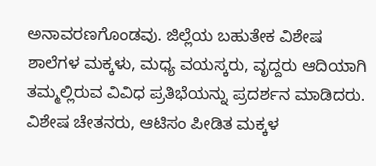ಅನಾವರಣಗೊಂಡವು. ಜಿಲ್ಲೆಯ ಬಹುತೇಕ ವಿಶೇಷ ಶಾಲೆಗಳ ಮಕ್ಕಳು, ಮಧ್ಯ ವಯಸ್ಕರು, ವೃದ್ದರು ಆದಿಯಾಗಿ ತಮ್ಮಲ್ಲಿರುವ ವಿವಿಧ ಪ್ರತಿಭೆಯನ್ನು ಪ್ರದರ್ಶನ ಮಾಡಿದರು. ವಿಶೇಷ ಚೇತನರು, ಆಟಿಸಂ ಪೀಡಿತ ಮಕ್ಕಳ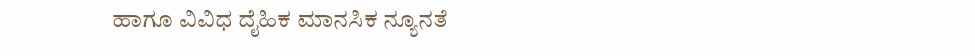ಹಾಗೂ ವಿವಿಧ ದೈಹಿಕ ಮಾನಸಿಕ ನ್ಯೂನತೆ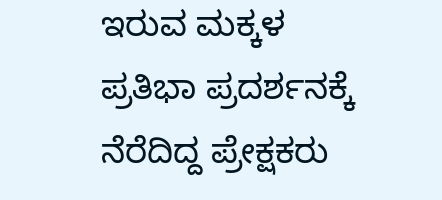ಇರುವ ಮಕ್ಕಳ ಪ್ರತಿಭಾ ಪ್ರದರ್ಶನಕ್ಕೆ ನೆರೆದಿದ್ದ ಪ್ರೇಕ್ಷಕರು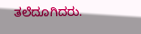ತಲೆದೂಗಿದರು.